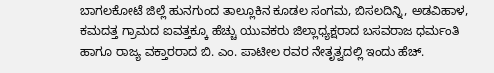ಬಾಗಲಕೋಟೆ ಜಿಲ್ಲೆ ಹುನಗುಂದ ತಾಲ್ಲೂಕಿನ ಕೂಡಲ ಸಂಗಮ, ಬಿಸಲದಿನ್ನಿ, ಅಡವಿಹಾಳ, ಕಮದತ್ತ ಗ್ರಾಮದ ಐವತ್ತಕ್ಕೂ ಹೆಚ್ಚು ಯುವಕರು ಜಿಲ್ಲಾಧ್ಯಕ್ಷರಾದ ಬಸವರಾಜ ಧರ್ಮಂತಿ ಹಾಗೂ ರಾಜ್ಯ ವಕ್ತಾರರಾದ ಬಿ. ಎಂ. ಪಾಟೀಲ ರವರ ನೇತೃತ್ವದಲ್ಲಿ ಇಂದು ಹೆಚ್.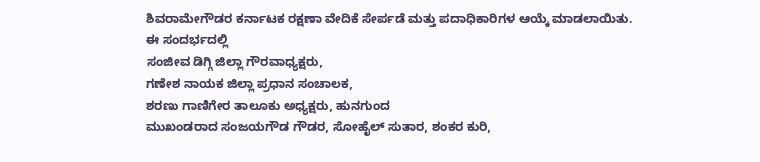ಶಿವರಾಮೇಗೌಡರ ಕರ್ನಾಟಕ ರಕ್ಷಣಾ ವೇದಿಕೆ ಸೇರ್ಪಡೆ ಮತ್ತು ಪದಾಧಿಕಾರಿಗಳ ಆಯ್ಕೆ ಮಾಡಲಾಯಿತು.
ಈ ಸಂದರ್ಭದಲ್ಲಿ
ಸಂಜೀವ ಡಿಗ್ಗಿ ಜಿಲ್ಲಾ ಗೌರವಾಧ್ಯಕ್ಷರು,
ಗಣೇಶ ನಾಯಕ ಜಿಲ್ಲಾ ಪ್ರಧಾನ ಸಂಚಾಲಕ,
ಶರಣು ಗಾಣಿಗೇರ ತಾಲೂಕು ಅಧ್ಯಕ್ಷರು, ಹುನಗುಂದ
ಮುಖಂಡರಾದ ಸಂಜಯಗೌಡ ಗೌಡರ, ಸೋಹೈಲ್ ಸುತಾರ, ಶಂಕರ ಕುರಿ,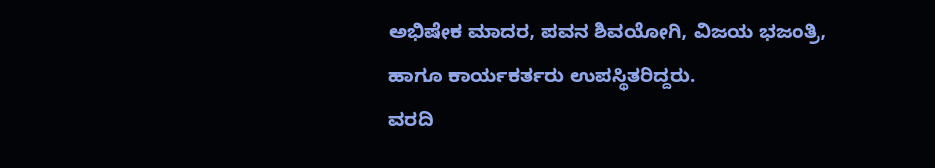ಅಭಿಷೇಕ ಮಾದರ, ಪವನ ಶಿವಯೋಗಿ, ವಿಜಯ ಭಜಂತ್ರಿ,
ಹಾಗೂ ಕಾರ್ಯಕರ್ತರು ಉಪಸ್ಥಿತರಿದ್ದರು.
ವರದಿ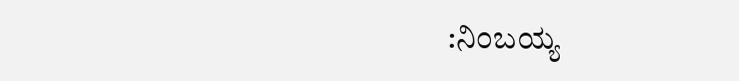:ನಿಂಬಯ್ಯ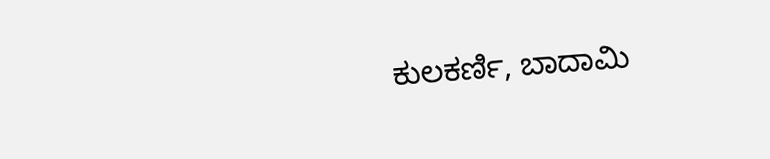ಕುಲಕರ್ಣಿ, ಬಾದಾಮಿ